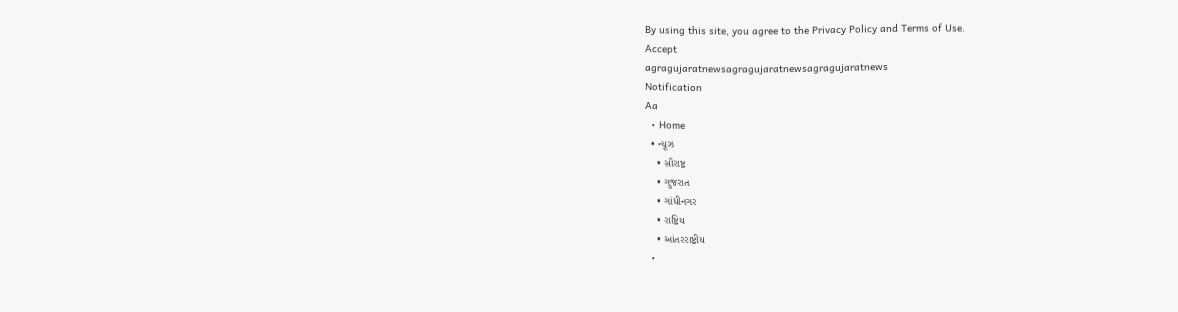By using this site, you agree to the Privacy Policy and Terms of Use.
Accept
agragujaratnewsagragujaratnewsagragujaratnews
Notification
Aa
  • Home
  • ન્યૂઝ
    • સૌરાષ્ટ્ર
    • ગુજરાત
    • ગાંધીનગર
    • રાષ્ટ્રિય
    • આંતરરાષ્ટ્રીય
  •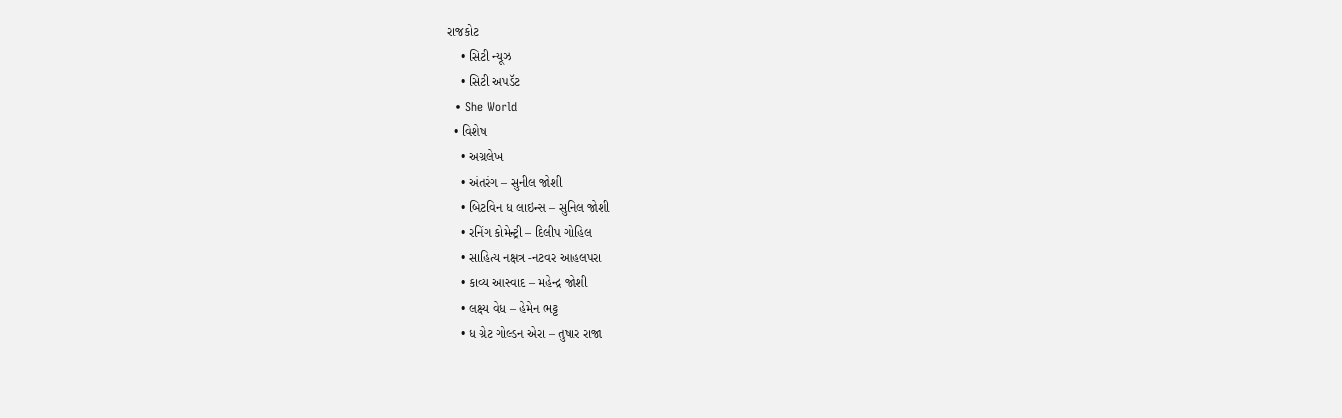રાજકોટ
    • સિટી ન્યૂઝ
    • સિટી અપડૅટ
  • She World
  • વિશેષ
    • અગ્રલેખ
    • અંતરંગ – સુનીલ જોશી
    • બિટવિન ધ લાઇન્સ – સુનિલ જોશી
    • રનિંગ કોમેન્ટ્રી – દિલીપ ગોહિલ
    • સાહિત્ય નક્ષત્ર -નટવર આહલપરા
    • કાવ્ય આસ્વાદ – મહેન્દ્ર જોશી
    • લક્ષ્ય વેધ – હેમેન ભટ્ટ
    • ધ ગ્રેટ ગોલ્ડન એરા – તુષાર રાજા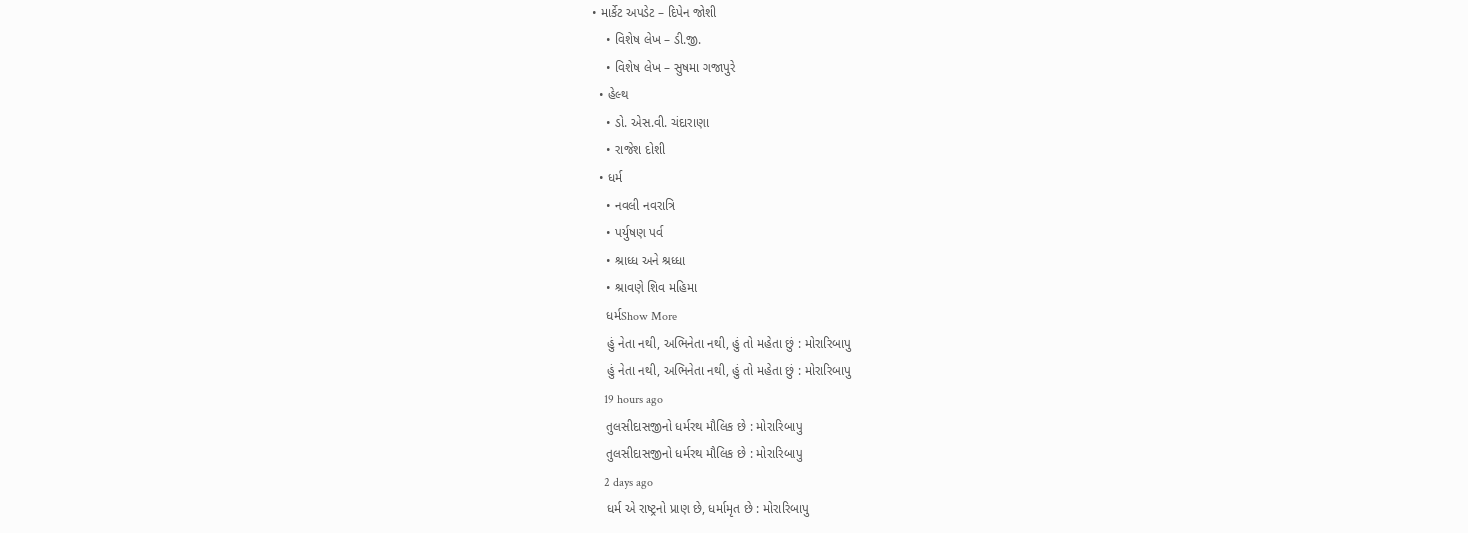• માર્કેટ અપડેટ – દિપેન જોશી
    • વિશેષ લેખ – ડી.જી.
    • વિશેષ લેખ – સુષમા ગજાપુરે
  • હેલ્થ
    • ડો. એસ.વી. ચંદારાણા
    • રાજેશ દોશી
  • ધર્મ
    • નવલી નવરાત્રિ
    • પર્યુષણ પર્વ
    • શ્રાધ્ધ અને શ્રધ્ધા
    • શ્રાવણે શિવ મહિમા
    ધર્મShow More
    હું નેતા નથી, અભિનેતા નથી, હું તો મહેતા છું : મોરારિબાપુ
    હું નેતા નથી, અભિનેતા નથી, હું તો મહેતા છું : મોરારિબાપુ
    19 hours ago
    તુલસીદાસજીનો ધર્મરથ મૌલિક છે : મોરારિબાપુ
    તુલસીદાસજીનો ધર્મરથ મૌલિક છે : મોરારિબાપુ
    2 days ago
    ધર્મ એ રાષ્ટ્રનો પ્રાણ છે, ધર્મામૃત છે : મોરારિબાપુ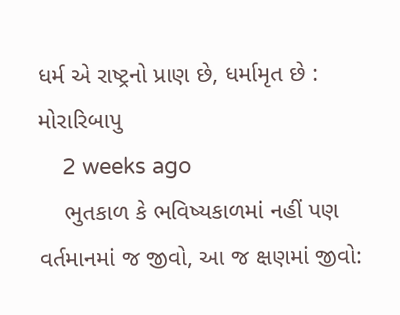ધર્મ એ રાષ્ટ્રનો પ્રાણ છે, ધર્મામૃત છે : મોરારિબાપુ
    2 weeks ago
    ભુતકાળ કે ભવિષ્યકાળમાં નહીં પણ વર્તમાનમાં જ જીવો, આ જ ક્ષણમાં જીવો: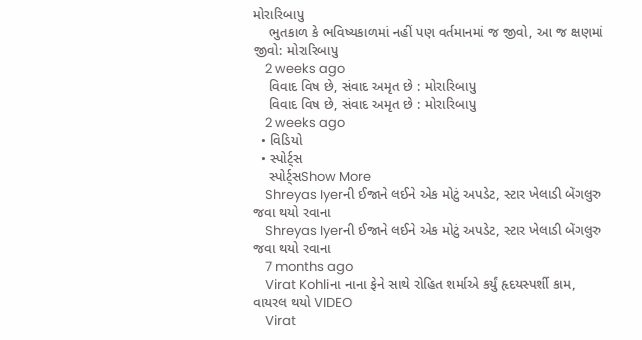મોરારિબાપુ
    ભુતકાળ કે ભવિષ્યકાળમાં નહીં પણ વર્તમાનમાં જ જીવો, આ જ ક્ષણમાં જીવો: મોરારિબાપુ
    2 weeks ago
    વિવાદ વિષ છે, સંવાદ અમૃત છે : મોરારિબાપુ
    વિવાદ વિષ છે, સંવાદ અમૃત છે : મોરારિબાપુ
    2 weeks ago
  • વિડિયો
  • સ્પોર્ટ્સ
    સ્પોર્ટ્સShow More
    Shreyas Iyerની ઈજાને લઈને એક મોટું અપડેટ, સ્ટાર ખેલાડી બેંગલુરુ જવા થયો રવાના
    Shreyas Iyerની ઈજાને લઈને એક મોટું અપડેટ, સ્ટાર ખેલાડી બેંગલુરુ જવા થયો રવાના
    7 months ago
    Virat Kohliના નાના ફેને સાથે રોહિત શર્માએ કર્યું હૃદયસ્પર્શી કામ, વાયરલ થયો VIDEO
    Virat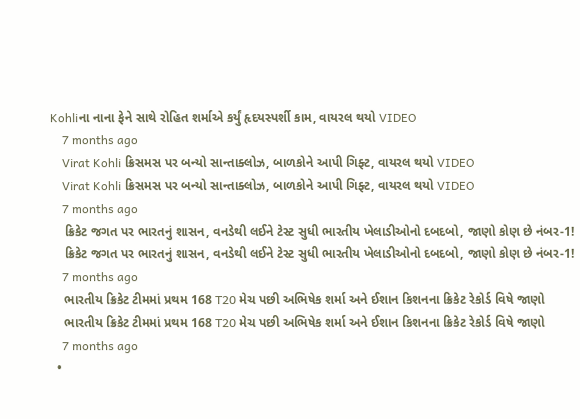Kohliના નાના ફેને સાથે રોહિત શર્માએ કર્યું હૃદયસ્પર્શી કામ, વાયરલ થયો VIDEO
    7 months ago
    Virat Kohli ક્રિસમસ પર બન્યો સાન્તાક્લોઝ, બાળકોને આપી ગિફ્ટ, વાયરલ થયો VIDEO
    Virat Kohli ક્રિસમસ પર બન્યો સાન્તાક્લોઝ, બાળકોને આપી ગિફ્ટ, વાયરલ થયો VIDEO
    7 months ago
    ક્રિકેટ જગત પર ભારતનું શાસન, વનડેથી લઈને ટેસ્ટ સુધી ભારતીય ખેલાડીઓનો દબદબો, જાણો કોણ છે નંબર-1!
    ક્રિકેટ જગત પર ભારતનું શાસન, વનડેથી લઈને ટેસ્ટ સુધી ભારતીય ખેલાડીઓનો દબદબો, જાણો કોણ છે નંબર-1!
    7 months ago
    ભારતીય ક્રિકેટ ટીમમાં પ્રથમ 168 T20 મેચ પછી અભિષેક શર્મા અને ઈશાન કિશનના ક્રિકેટ રેકોર્ડ વિષે જાણો
    ભારતીય ક્રિકેટ ટીમમાં પ્રથમ 168 T20 મેચ પછી અભિષેક શર્મા અને ઈશાન કિશનના ક્રિકેટ રેકોર્ડ વિષે જાણો
    7 months ago
  •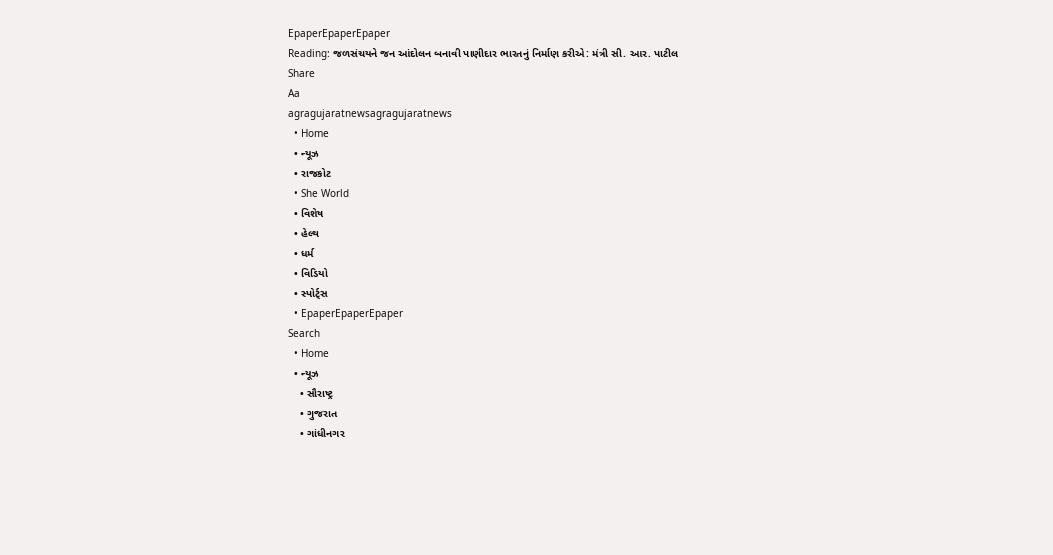EpaperEpaperEpaper
Reading: જળસંચયને જન આંદોલન બનાવી પાણીદાર ભારતનું નિર્માણ કરીએ: મંત્રી સી. આર. પાટીલ
Share
Aa
agragujaratnewsagragujaratnews
  • Home
  • ન્યૂઝ
  • રાજકોટ
  • She World
  • વિશેષ
  • હેલ્થ
  • ધર્મ
  • વિડિયો
  • સ્પોર્ટ્સ
  • EpaperEpaperEpaper
Search
  • Home
  • ન્યૂઝ
    • સૌરાષ્ટ્ર
    • ગુજરાત
    • ગાંધીનગર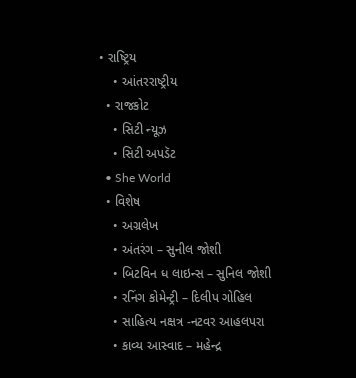• રાષ્ટ્રિય
    • આંતરરાષ્ટ્રીય
  • રાજકોટ
    • સિટી ન્યૂઝ
    • સિટી અપડૅટ
  • She World
  • વિશેષ
    • અગ્રલેખ
    • અંતરંગ – સુનીલ જોશી
    • બિટવિન ધ લાઇન્સ – સુનિલ જોશી
    • રનિંગ કોમેન્ટ્રી – દિલીપ ગોહિલ
    • સાહિત્ય નક્ષત્ર -નટવર આહલપરા
    • કાવ્ય આસ્વાદ – મહેન્દ્ર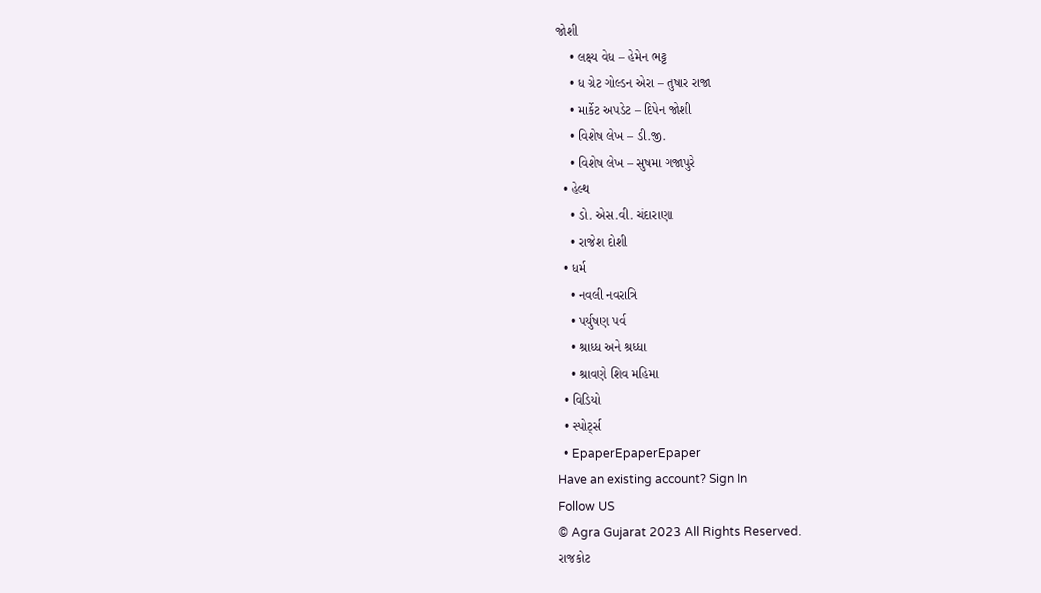જોશી
    • લક્ષ્ય વેધ – હેમેન ભટ્ટ
    • ધ ગ્રેટ ગોલ્ડન એરા – તુષાર રાજા
    • માર્કેટ અપડેટ – દિપેન જોશી
    • વિશેષ લેખ – ડી.જી.
    • વિશેષ લેખ – સુષમા ગજાપુરે
  • હેલ્થ
    • ડો. એસ.વી. ચંદારાણા
    • રાજેશ દોશી
  • ધર્મ
    • નવલી નવરાત્રિ
    • પર્યુષણ પર્વ
    • શ્રાધ્ધ અને શ્રધ્ધા
    • શ્રાવણે શિવ મહિમા
  • વિડિયો
  • સ્પોર્ટ્સ
  • EpaperEpaperEpaper
Have an existing account? Sign In
Follow US
© Agra Gujarat 2023 All Rights Reserved.
રાજકોટ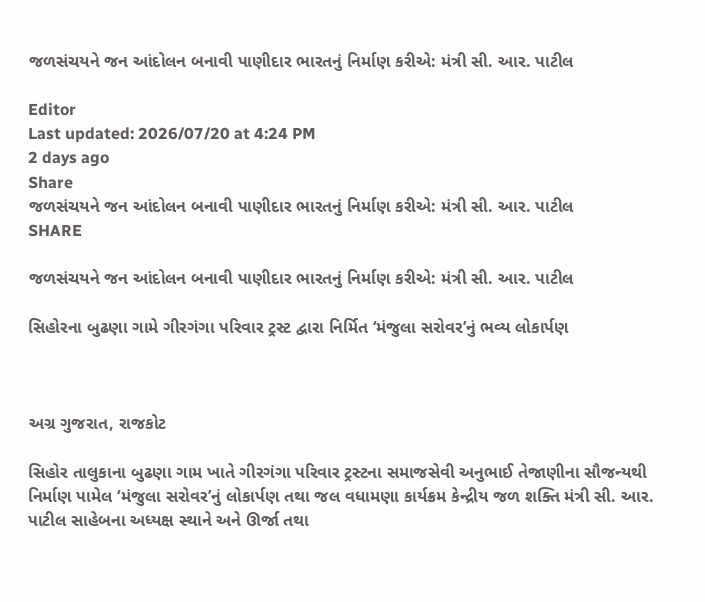જળસંચયને જન આંદોલન બનાવી પાણીદાર ભારતનું નિર્માણ કરીએ: મંત્રી સી. આર. પાટીલ

Editor
Last updated: 2026/07/20 at 4:24 PM
2 days ago
Share
જળસંચયને જન આંદોલન બનાવી પાણીદાર ભારતનું નિર્માણ કરીએ: મંત્રી સી. આર. પાટીલ
SHARE

જળસંચયને જન આંદોલન બનાવી પાણીદાર ભારતનું નિર્માણ કરીએ: મંત્રી સી. આર. પાટીલ

સિહોરના બુઢણા ગામે ગીરગંગા પરિવાર ટ્રસ્ટ દ્વારા નિર્મિત ‘મંજુલા સરોવર’નું ભવ્ય લોકાર્પણ



અગ્ર ગુજરાત, રાજકોટ

સિહોર તાલુકાના બુઢણા ગામ ખાતે ગીરગંગા પરિવાર ટ્રસ્ટના સમાજસેવી અનુભાઈ તેજાણીના સૌજન્યથી નિર્માણ પામેલ ‘મંજુલા સરોવર’નું લોકાર્પણ તથા જલ વધામણા કાર્યક્રમ કેન્દ્રીય જળ શક્તિ મંત્રી સી. આર. પાટીલ સાહેબના અધ્યક્ષ સ્થાને અને ઊર્જા તથા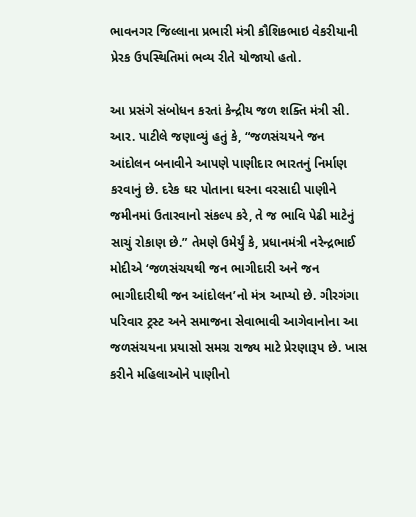ભાવનગર જિલ્લાના પ્રભારી મંત્રી કૌશિકભાઇ વેકરીયાની પ્રેરક ઉપસ્થિતિમાં ભવ્ય રીતે યોજાયો હતો.

આ પ્રસંગે સંબોધન કરતાં કેન્દ્રીય જળ શક્તિ મંત્રી સી. આર. પાટીલે જણાવ્યું હતું કે, “જળસંચયને જન આંદોલન બનાવીને આપણે પાણીદાર ભારતનું નિર્માણ કરવાનું છે. દરેક ઘર પોતાના ઘરના વરસાદી પાણીને જમીનમાં ઉતારવાનો સંકલ્પ કરે, તે જ ભાવિ પેઢી માટેનું સાચું રોકાણ છે.” તેમણે ઉમેર્યું કે, પ્રધાનમંત્રી નરેન્દ્રભાઈ મોદીએ ‘જળસંચયથી જન ભાગીદારી અને જન ભાગીદારીથી જન આંદોલન’નો મંત્ર આપ્યો છે. ગીરગંગા પરિવાર ટ્રસ્ટ અને સમાજના સેવાભાવી આગેવાનોના આ જળસંચયના પ્રયાસો સમગ્ર રાજ્ય માટે પ્રેરણારૂપ છે. ખાસ કરીને મહિલાઓને પાણીનો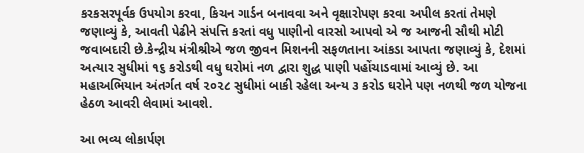કરકસરપૂર્વક ઉપયોગ કરવા, કિચન ગાર્ડન બનાવવા અને વૃક્ષારોપણ કરવા અપીલ કરતાં તેમણે જણાવ્યું કે, આવતી પેઢીને સંપત્તિ કરતાં વધુ પાણીનો વારસો આપવો એ જ આજની સૌથી મોટી જવાબદારી છે.કેન્દ્રીય મંત્રીશ્રીએ જળ જીવન મિશનની સફળતાના આંકડા આપતા જણાવ્યું કે, દેશમાં અત્યાર સુધીમાં ૧૬ કરોડથી વધુ ઘરોમાં નળ દ્વારા શુદ્ધ પાણી પહોંચાડવામાં આવ્યું છે. આ મહાઅભિયાન અંતર્ગત વર્ષ ૨૦૨૮ સુધીમાં બાકી રહેલા અન્ય ૩ કરોડ ઘરોને પણ નળથી જળ યોજના હેઠળ આવરી લેવામાં આવશે.

આ ભવ્ય લોકાર્પણ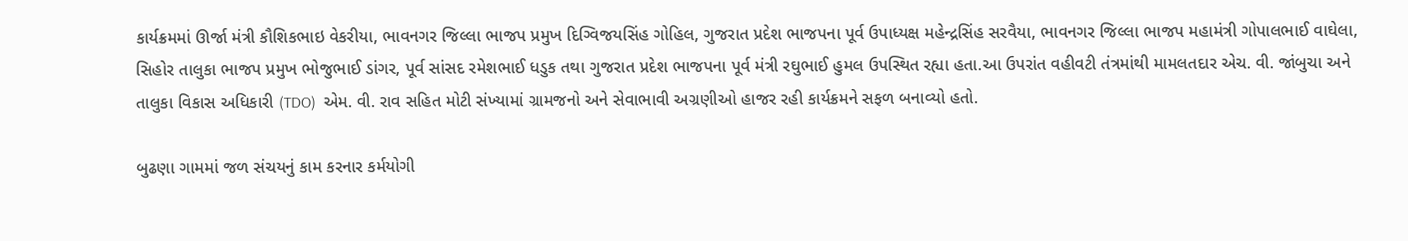કાર્યક્રમમાં ઊર્જા મંત્રી કૌશિકભાઇ વેકરીયા, ભાવનગર જિલ્લા ભાજપ પ્રમુખ દિગ્વિજયસિંહ ગોહિલ, ગુજરાત પ્રદેશ ભાજપના પૂર્વ ઉપાધ્યક્ષ મહેન્દ્રસિંહ સરવૈયા, ભાવનગર જિલ્લા ભાજપ મહામંત્રી ગોપાલભાઈ વાઘેલા, સિહોર તાલુકા ભાજપ પ્રમુખ ભોજુભાઈ ડાંગર, પૂર્વ સાંસદ રમેશભાઈ ધડુક તથા ગુજરાત પ્રદેશ ભાજપના પૂર્વ મંત્રી રઘુભાઈ હુમલ ઉપસ્થિત રહ્યા હતા.આ ઉપરાંત વહીવટી તંત્રમાંથી મામલતદાર એચ. વી. જાંબુચા અને તાલુકા વિકાસ અધિકારી (TDO)  એમ. વી. રાવ સહિત મોટી સંખ્યામાં ગ્રામજનો અને સેવાભાવી અગ્રણીઓ હાજર રહી કાર્યક્રમને સફળ બનાવ્યો હતો.

બુઢણા ગામમાં જળ સંચયનું કામ કરનાર કર્મયોગી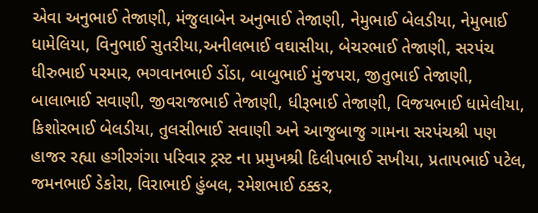એવા અનુભાઈ તેજાણી, મંજુલાબેન અનુભાઈ તેજાણી, નેમુભાઈ બેલડીયા, નેમુભાઈ ધામેલિયા, વિનુભાઈ સુતરીયા,અનીલભાઈ વઘાસીયા, બેચરભાઈ તેજાણી, સરપંચ ધીરુભાઈ પરમાર, ભગવાનભાઈ ડોંડા, બાબુભાઈ મુંજપરા, જીતુભાઈ તેજાણી, બાલાભાઈ સવાણી, જીવરાજભાઈ તેજાણી, ધીરૂભાઈ તેજાણી, વિજયભાઈ ધામેલીયા, કિશોરભાઈ બેલડીયા, તુલસીભાઈ સવાણી અને આજુબાજુ ગામના સરપંચશ્રી પણ હાજર રહ્યા હગીરગંગા પરિવાર ટ્રસ્ટ ના પ્રમુખશ્રી દિલીપભાઈ સખીયા, પ્રતાપભાઈ પટેલ, જમનભાઈ ડેકોરા, વિરાભાઈ હુંબલ, રમેશભાઈ ઠક્કર,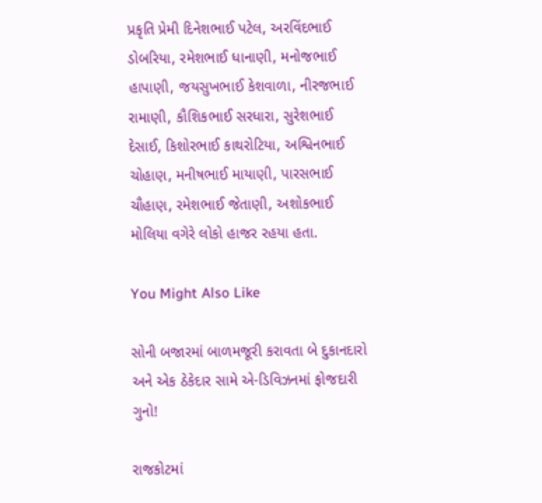પ્રકૃતિ પ્રેમી દિનેશભાઈ પટેલ, અરવિંદભાઈ ડોબરિયા, રમેશભાઈ ધાનાણી, મનોજભાઈ હાપાણી, જયસુખભાઈ કેશવાળા, નીરજભાઈ રામાણી, કૌશિકભાઈ સરધારા, સુરેશભાઈ દેસાઈ, કિશોરભાઈ કાથરોટિયા, અશ્વિનભાઈ ચોહાણ, મનીષભાઈ માયાણી, પારસભાઈ ચૌહાણ, રમેશભાઈ જેતાણી, અશોકભાઈ મોલિયા વગેરે લોકો હાજર રહયા હતા.

You Might Also Like

સોની બજારમાં બાળમજૂરી કરાવતા બે દુકાનદારો અને એક ઠેકેદાર સામે એ-ડિવિઝનમાં ફોજદારી ગુનો!

રાજકોટમાં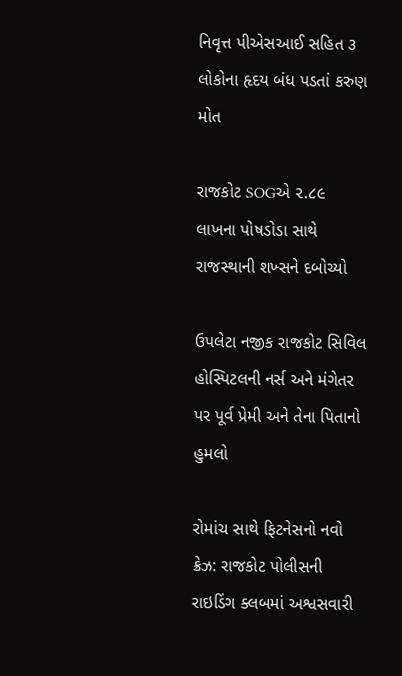નિવૃત્ત પીએસઆઈ સહિત ૩ લોકોના હૃદય બંધ પડતાં કરુણ મોત

રાજકોટ SOGએ ૨.૮૯ લાખના પોષડોડા સાથે રાજસ્થાની શખ્સને દબોચ્યો

ઉપલેટા નજીક રાજકોટ સિવિલ હોસ્પિટલની નર્સ અને મંગેતર પર પૂર્વ પ્રેમી અને તેના પિતાનો હુમલો

રોમાંચ સાથે ફિટનેસનો નવો ક્રેઝ: રાજકોટ પોલીસની રાઇડિંગ ક્લબમાં અશ્વસવારી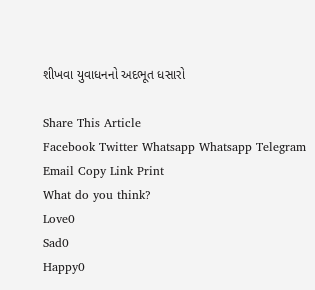શીખવા યુવાધનનો અદભૂત ધસારો

Share This Article
Facebook Twitter Whatsapp Whatsapp Telegram Email Copy Link Print
What do you think?
Love0
Sad0
Happy0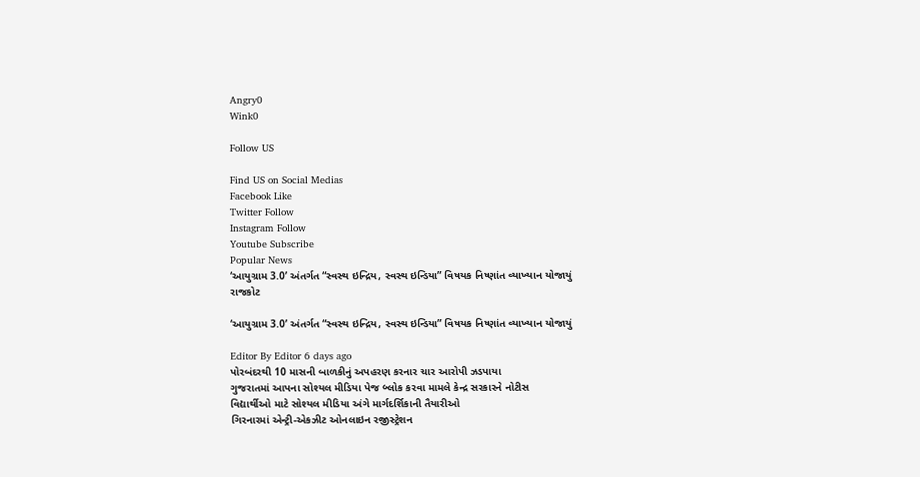Angry0
Wink0

Follow US

Find US on Social Medias
Facebook Like
Twitter Follow
Instagram Follow
Youtube Subscribe
Popular News
‘આયુગ્રામ 3.0’ અંતર્ગત “સ્વસ્થ ઇન્દ્રિય, સ્વસ્થ ઇન્ડિયા” વિષયક નિષ્ણાંત વ્યાખ્યાન યોજાયું
રાજકોટ

‘આયુગ્રામ 3.0’ અંતર્ગત “સ્વસ્થ ઇન્દ્રિય, સ્વસ્થ ઇન્ડિયા” વિષયક નિષ્ણાંત વ્યાખ્યાન યોજાયું

Editor By Editor 6 days ago
પોરબંદરથી 10 માસની બાળકીનું અપહરણ કરનાર ચાર આરોપી ઝડપાયા
ગુજરાતમાં આપના સોશ્યલ મીડિયા પેજ બ્લોક કરવા મામલે કેન્દ્ર સરકારને નોટીસ
વિદ્યાર્થીઓ માટે સોશ્યલ મીડિયા અંગે માર્ગદર્શિકાની તૈયારીઓ
ગિરનારમાં એન્ટ્રી-એકઝીટ ઓનલાઇન રજીસ્ટ્રેશન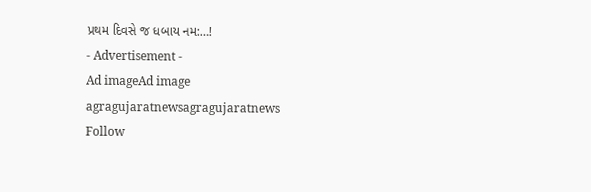પ્રથમ દિવસે જ ધબાય નમ:…!
- Advertisement -
Ad imageAd image
agragujaratnewsagragujaratnews
Follow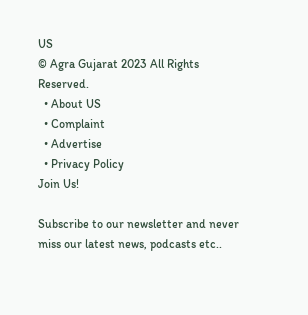US
© Agra Gujarat 2023 All Rights Reserved.
  • About US
  • Complaint
  • Advertise
  • Privacy Policy
Join Us!

Subscribe to our newsletter and never miss our latest news, podcasts etc..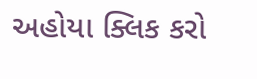અહોયા ક્લિક કરો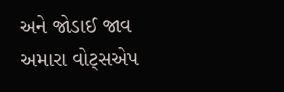અને જોડાઈ જાવ અમારા વોટ્સએપ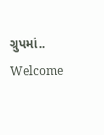ગ્રુપમાં..
Welcome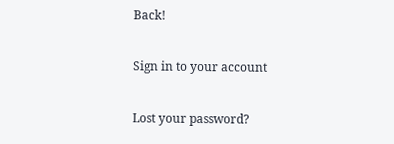Back!

Sign in to your account

Lost your password?